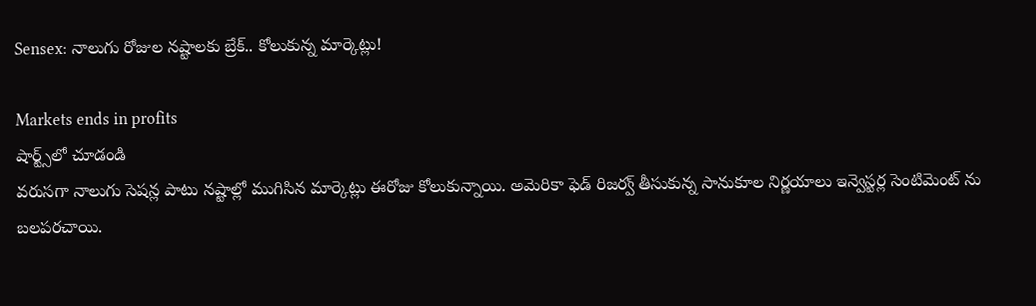Sensex: నాలుగు రోజుల నష్టాలకు బ్రేక్.. కోలుకున్న మార్కెట్లు!

Markets ends in profits
షార్ట్స్‌లో చూడండి
వరుసగా నాలుగు సెషన్ల పాటు నష్టాల్లో ముగిసిన మార్కెట్లు ఈరోజు కోలుకున్నాయి. అమెరికా ఫెడ్ రిజర్వ్ తీసుకున్న సానుకూల నిర్ణయాలు ఇన్వెస్టర్ల సెంటిమెంట్ ను బలపరచాయి.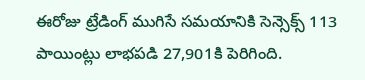ఈరోజు ట్రేడింగ్ ముగిసే సమయానికి సెన్సెక్స్ 113 పాయింట్లు లాభపడి 27,901కి పెరిగింది.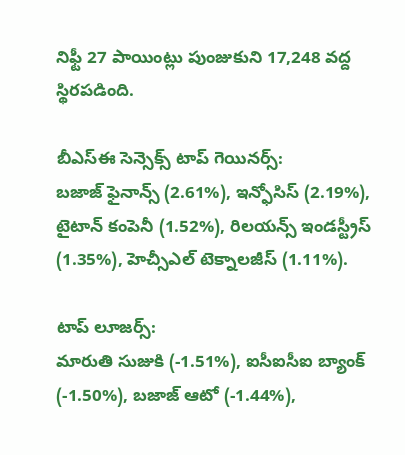నిఫ్టీ 27 పాయింట్లు పుంజుకుని 17,248 వద్ద స్థిరపడింది.

బీఎస్ఈ సెన్సెక్స్ టాప్ గెయినర్స్:
బజాజ్ ఫైనాన్స్ (2.61%), ఇన్ఫోసిస్ (2.19%), టైటాన్ కంపెనీ (1.52%), రిలయన్స్ ఇండస్ట్రీస్ (1.35%), హెచ్సీఎల్ టెక్నాలజీస్ (1.11%).

టాప్ లూజర్స్:
మారుతి సుజుకి (-1.51%), ఐసీఐసీఐ బ్యాంక్ (-1.50%), బజాజ్ ఆటో (-1.44%),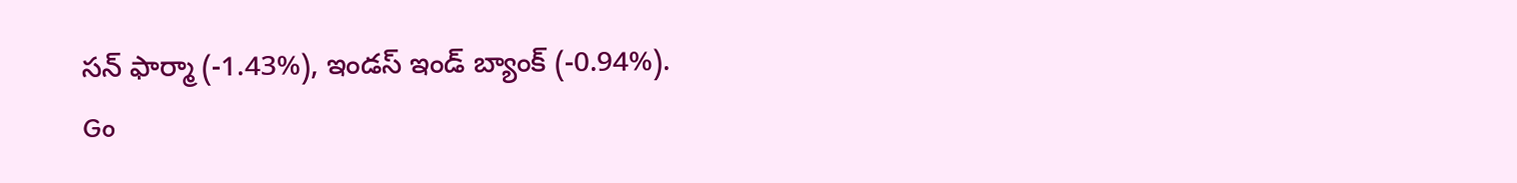సన్ ఫార్మా (-1.43%), ఇండస్ ఇండ్ బ్యాంక్ (-0.94%).
Go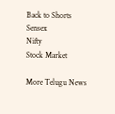Back to Shorts
Sensex
Nifty
Stock Market

More Telugu News